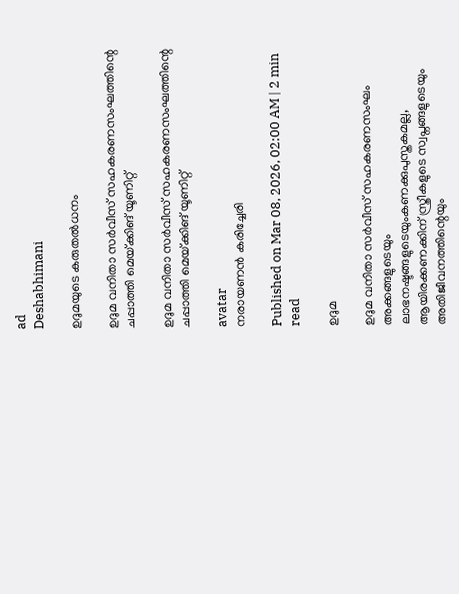ad
Deshabhimani

ഉദുമയുടെ കരുതൽധനം

ഉദുമ വനിതാ സർവീസ് സഹകരണസംഘത്തിന്റെ ചപ്പാത്തി മെയ്‌ക്കിങ്‌ യൂണിറ്റ്‌

ഉദുമ വനിതാ സർവീസ് സഹകരണസംഘത്തിന്റെ ചപ്പാത്തി മെയ്‌ക്കിങ്‌ യൂണിറ്റ്‌

avatar
നരായണൻ കരിച്ചേരി

Published on Mar 08, 2026, 02:00 AM | 2 min read

ഉദുമ

ഉദുമ വനിതാ സർവീസ് സഹകരണസംഘം അക്കങ്ങളുടെയും ലാഭനഷ്ടങ്ങളുടെയുംകണക്കുപുസ്തകമല്ല, ആയിരക്കണക്കിന് സ്ത്രീകളുടെ സ്വപ്നങ്ങളുടെയും അതിജീവനത്തിന്റെയും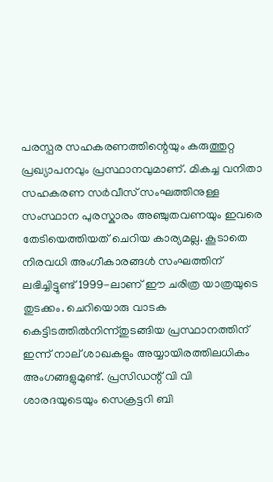പരസ്പര സഹകരണത്തിന്റെയും കരുത്തുറ്റ പ്രഖ്യാപനവും പ്രസ്ഥാനവുമാണ്. മികച്ച വനിതാ സഹകരണ സർവീസ് സംഘത്തിനുള്ള സംസ്ഥാന പുരസ്കാരം അഞ്ചുതവണയും ഇവരെ തേടിയെത്തിയത് ചെറിയ കാര്യമല്ല. കൂടാതെ നിരവധി അംഗീകാരങ്ങൾ സംഘത്തിന് ലഭിച്ചിട്ടുണ്ട് 1999-ലാണ് ഈ ചരിത്ര യാത്രയുടെ തുടക്കം. ചെറിയൊരു വാടക കെട്ടിടത്തിൽനിന്ന്തുടങ്ങിയ പ്രസ്ഥാനത്തിന്‌ ഇന്ന് നാല് ശാഖകളും അയ്യായിരത്തിലധികം അംഗങ്ങളുമുണ്ട്‌. പ്രസിഡന്റ്‌ വി വി ശാരദയുടെയും സെക്രട്ടറി ബി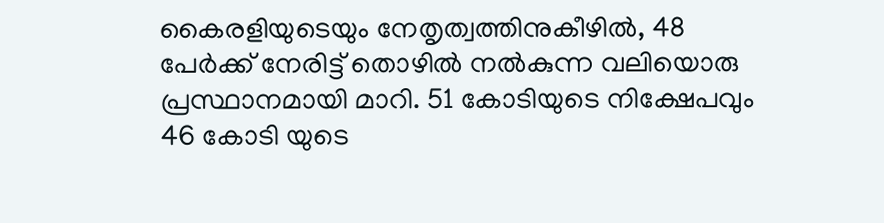കൈരളിയുടെയും നേതൃത്വത്തിനുകീഴിൽ, 48 പേർക്ക് നേരിട്ട് തൊഴിൽ നൽകുന്ന വലിയൊരു പ്രസ്ഥാനമായി മാറി. 51 കോടിയുടെ നിക്ഷേപവും 46 കോടി യുടെ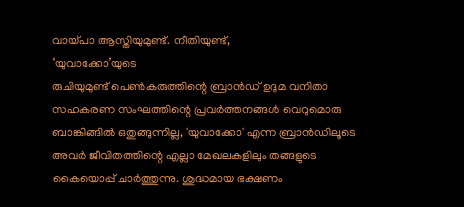വായ്പാ ആസ്തിയുമുണ്ട്‌. നീതിയുണ്ട്,
‘യുവാക്കോ’യുടെ
രുചിയുമുണ്ട് പെൺകരുത്തിന്റെ ബ്രാൻഡ് ഉദുമ വനിതാ സഹകരണ സംഘത്തിന്റെ പ്രവർത്തനങ്ങൾ വെറുമൊരു ബാങ്കിങ്ങിൽ ഒതുങ്ങുന്നില്ല, 'യുവാക്കോ' എന്ന ബ്രാൻഡിലൂടെ അവർ ജീവിതത്തിന്റെ എല്ലാ മേഖലകളിലും തങ്ങളുടെ കൈയൊപ്പ് ചാർത്തുന്നു. ശുദ്ധമായ ഭക്ഷണം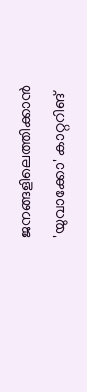ജനങ്ങളിലെത്തിക്കാൻ 'യുവാക്കോ' കാറ്ററിങ്‌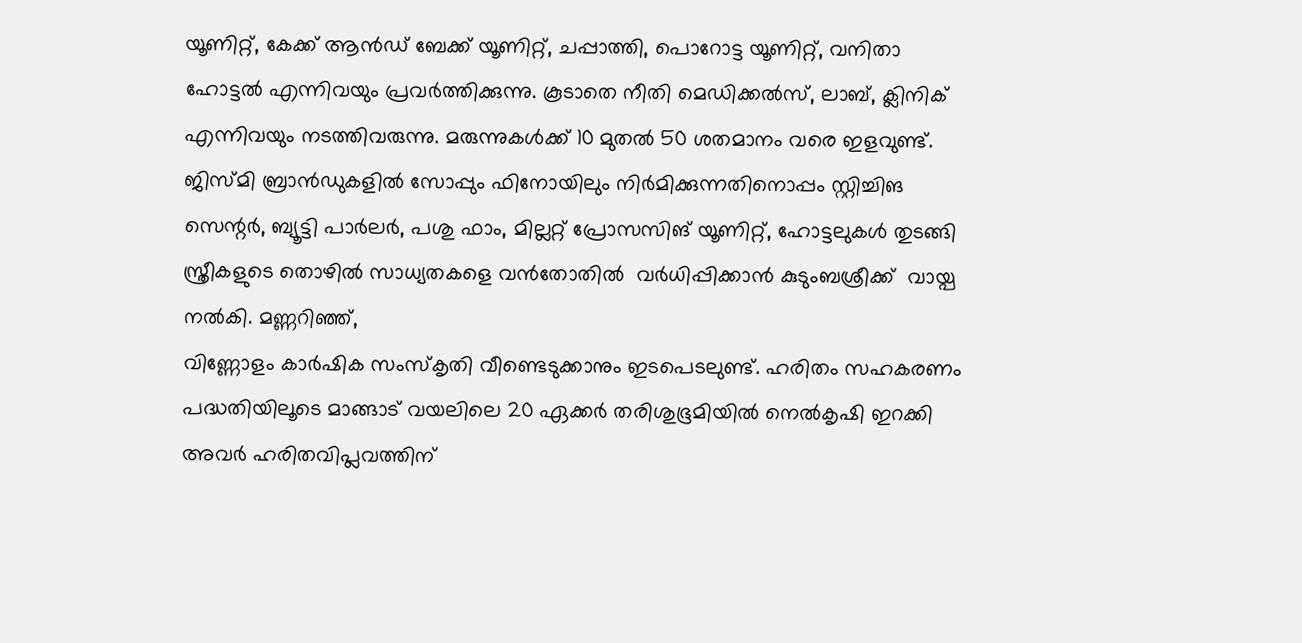യൂണിറ്റ്, കേക്ക് ആൻഡ് ബേക്ക് യൂണിറ്റ്, ചപ്പാത്തി, പൊറോട്ട യൂണിറ്റ്, വനിതാ ഹോട്ടൽ എന്നിവയും പ്രവർത്തിക്കുന്നു. കൂടാതെ നീതി മെഡിക്കൽസ്, ലാബ്, ക്ലിനിക്‌ എന്നിവയും നടത്തിവരുന്നു. മരുന്നുകൾക്ക് 10 മുതൽ 50 ശതമാനം വരെ ഇളവുണ്ട്‌. ജിസ്മി ബ്രാൻഡുകളിൽ സോപ്പും ഫിനോയിലും നിർമിക്കുന്നതിനൊപ്പം സ്റ്റിച്ചിങ സെന്റർ, ബ്യൂട്ടി പാർലർ, പശു ഫാം, മില്ലറ്റ് പ്രോസസിങ് യൂണിറ്റ്, ഹോട്ടലുകൾ തുടങ്ങി സ്ത്രീകളുടെ തൊഴിൽ സാധ്യതകളെ വൻതോതിൽ  വർധിപ്പിക്കാൻ കുടുംബശ്രീക്ക്‌  വായ്പ നൽകി. മണ്ണറിഞ്ഞ്,
വിണ്ണോളം കാർഷിക സംസ്കൃതി വീണ്ടെടുക്കാനും ഇടപെടലുണ്ട്‌. ഹരിതം സഹകരണം പദ്ധതിയിലൂടെ മാങ്ങാട് വയലിലെ 20 ഏക്കർ തരിശുഭൂമിയിൽ നെൽകൃഷി ഇറക്കി അവർ ഹരിതവിപ്ലവത്തിന്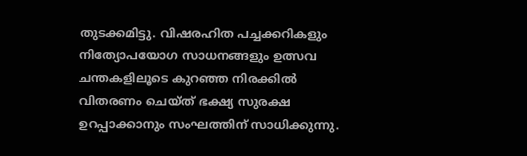തുടക്കമിട്ടു. വിഷരഹിത പച്ചക്കറികളും നിത്യോപയോഗ സാധനങ്ങളും ഉത്സവ ചന്തകളിലൂടെ കുറഞ്ഞ നിരക്കിൽ വിതരണം ചെയ്ത് ഭക്ഷ്യ സുരക്ഷ ഉറപ്പാക്കാനും സംഘത്തിന് സാധിക്കുന്നു.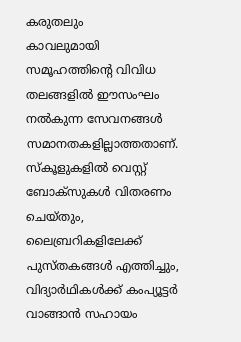കരുതലും
കാവലുമായി സമൂഹത്തിന്റെ വിവിധ തലങ്ങളിൽ ഈസംഘം നൽകുന്ന സേവനങ്ങൾ സമാനതകളില്ലാത്തതാണ്. സ്കൂളുകളിൽ വെസ്റ്റ് ബോക്സുകൾ വിതരണം ചെയ്തും, ലൈബ്രറികളിലേക്ക് പുസ്തകങ്ങൾ എത്തിച്ചും, വിദ്യാർഥികൾക്ക് കംപ്യൂട്ടർ വാങ്ങാൻ സഹായം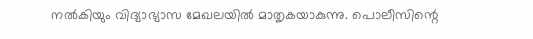നൽകിയും വിദ്യാഭ്യാസ മേഖലയിൽ മാതൃകയാകുന്നു. പൊലീസിന്റെ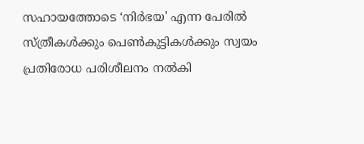സഹായത്തോടെ ‘നിർഭയ' എന്ന പേരിൽ സ്ത്രീകൾക്കും പെൺകുട്ടികൾക്കും സ്വയം പ്രതിരോധ പരിശീലനം നൽകി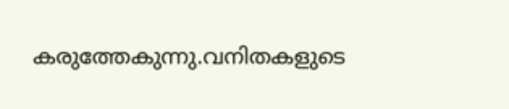കരുത്തേകുന്നു.വനിതകളുടെ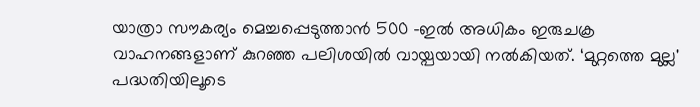യാത്രാ സൗകര്യം മെച്ചപ്പെടുത്താൻ 500 -ഇൽ അധികം ഇരുചക്ര വാഹനങ്ങളാണ് കുറഞ്ഞ പലിശയിൽ വായ്പയായി നൽകിയത്. ‘മുറ്റത്തെ മുല്ല' പദ്ധതിയിലൂടെ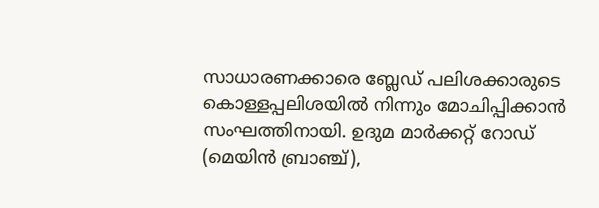സാധാരണക്കാരെ ബ്ലേഡ് പലിശക്കാരുടെ കൊള്ളപ്പലിശയിൽ നിന്നും മോചിപ്പിക്കാൻ സംഘത്തിനായി. ഉദുമ മാർക്കറ്റ് റോഡ് (മെയിൻ ബ്രാഞ്ച്),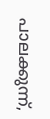പാലക്കുന്ന്,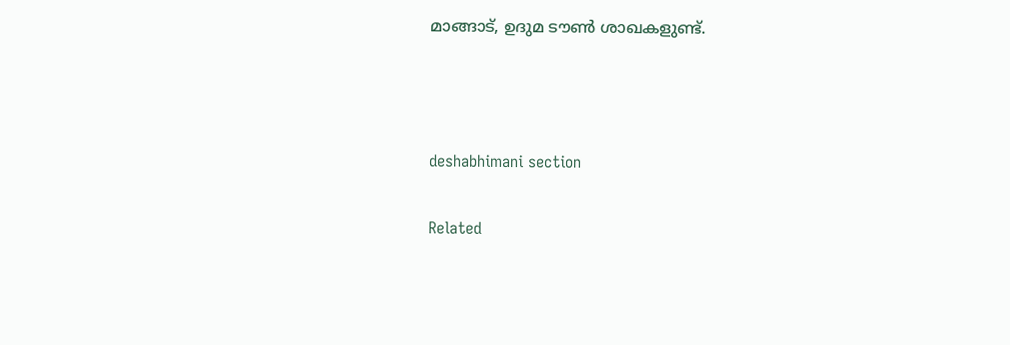മാങ്ങാട്, ഉദുമ ടൗൺ ശാഖകളുണ്ട്‌.



deshabhimani section

Related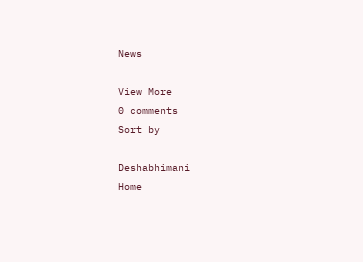News

View More
0 comments
Sort by

Deshabhimani
Home